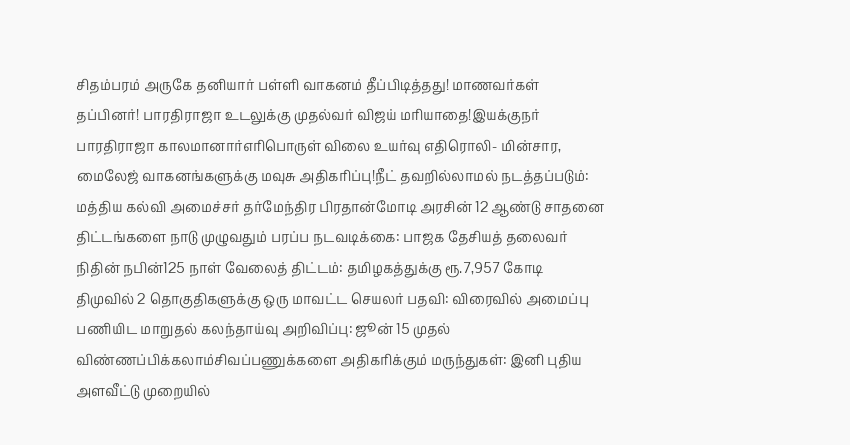சிதம்பரம் அருகே தனியார் பள்ளி வாகனம் தீப்பிடித்தது! மாணவர்கள் தப்பினர்! பாரதிராஜா உடலுக்கு முதல்வர் விஜய் மரியாதை!இயக்குநர் பாரதிராஜா காலமானார்எரிபொருள் விலை உயர்வு எதிரொலி- மின்சார, மைலேஜ் வாகனங்களுக்கு மவுசு அதிகரிப்பு!நீட் தவறில்லாமல் நடத்தப்படும்: மத்திய கல்வி அமைச்சர் தர்மேந்திர பிரதான்மோடி அரசின் 12 ஆண்டு சாதனை திட்டங்களை நாடு முழுவதும் பரப்ப நடவடிக்கை: பாஜக தேசியத் தலைவர் நிதின் நபின்125 நாள் வேலைத் திட்டம்: தமிழகத்துக்கு ரூ.7,957 கோடி திமுவில் 2 தொகுதிகளுக்கு ஒரு மாவட்ட செயலர் பதவி: விரைவில் அமைப்பு பணியிட மாறுதல் கலந்தாய்வு அறிவிப்பு: ஜூன் 15 முதல் விண்ணப்பிக்கலாம்சிவப்பணுக்களை அதிகரிக்கும் மருந்துகள்: இனி புதிய அளவீட்டு முறையில்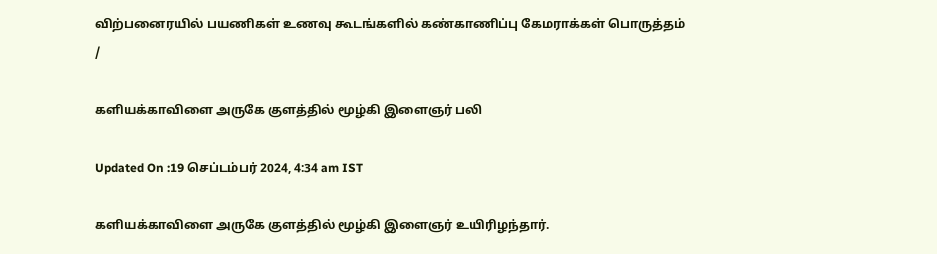விற்பனைரயில் பயணிகள் உணவு கூடங்களில் கண்காணிப்பு கேமராக்கள் பொருத்தம்
/

களியக்காவிளை அருகே குளத்தில் மூழ்கி இளைஞர் பலி

Updated On :19 செப்டம்பர் 2024, 4:34 am IST

களியக்காவிளை அருகே குளத்தில் மூழ்கி இளைஞர் உயிரிழந்தார்.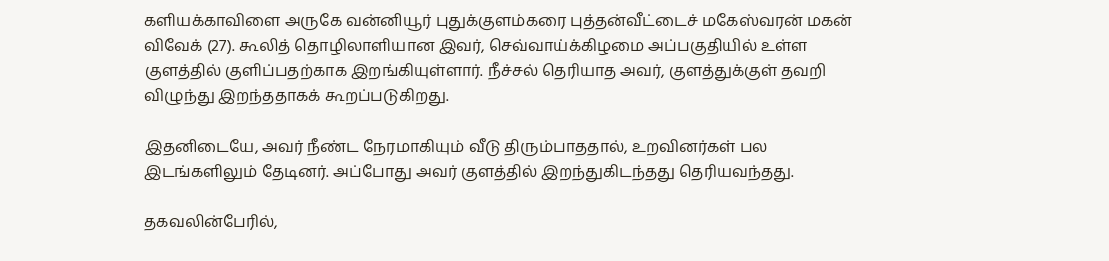களியக்காவிளை அருகே வன்னியூர் புதுக்குளம்கரை புத்தன்வீட்டைச் மகேஸ்வரன் மகன் விவேக் (27). கூலித் தொழிலாளியான இவர், செவ்வாய்க்கிழமை அப்பகுதியில் உள்ள குளத்தில் குளிப்பதற்காக இறங்கியுள்ளார். நீச்சல் தெரியாத அவர், குளத்துக்குள் தவறி விழுந்து இறந்ததாகக் கூறப்படுகிறது.

இதனிடையே, அவர் நீண்ட நேரமாகியும் வீடு திரும்பாததால், உறவினர்கள் பல இடங்களிலும் தேடினர். அப்போது அவர் குளத்தில் இறந்துகிடந்தது தெரியவந்தது.

தகவலின்பேரில்,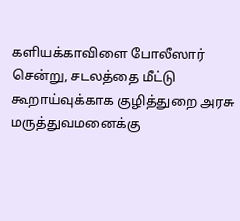களியக்காவிளை போலீஸார் சென்று, சடலத்தை மீட்டு கூறாய்வுக்காக குழித்துறை அரசு மருத்துவமனைக்கு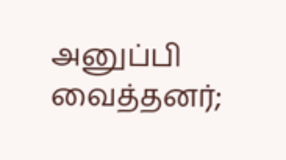அனுப்பி வைத்தனர்;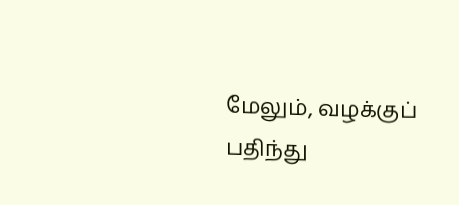மேலும், வழக்குப் பதிந்து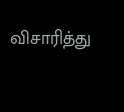விசாரித்து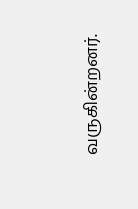வருகின்றனர்.